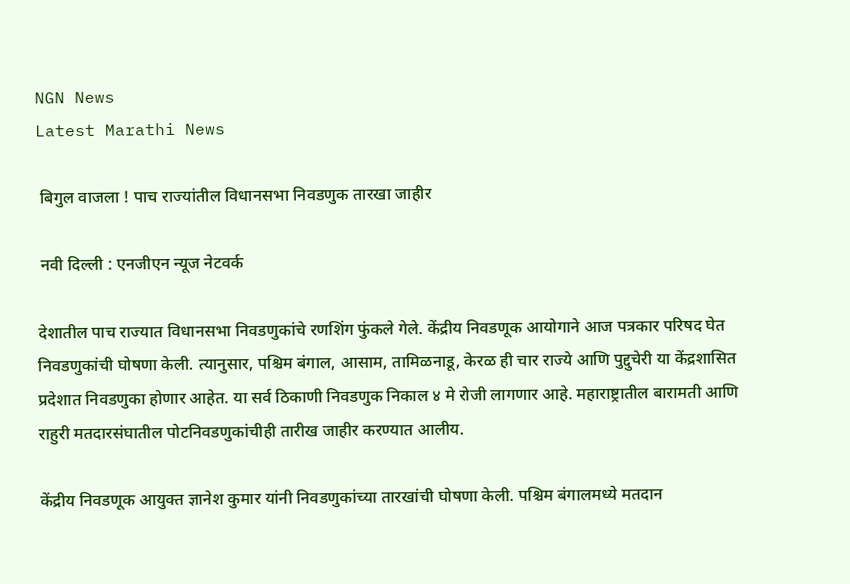NGN News
Latest Marathi News

 बिगुल वाजला ! पाच राज्यांतील विधानसभा निवडणुक तारखा जाहीर

 नवी दिल्ली : एनजीएन न्यूज नेटवर्क

देशातील पाच राज्यात विधानसभा निवडणुकांचे रणशिंग फुंकले गेले. केंद्रीय निवडणूक आयोगाने आज पत्रकार परिषद घेत निवडणुकांची घोषणा केली. त्यानुसार, पश्चिम बंगाल, आसाम, तामिळनाडू, केरळ ही चार राज्ये आणि पुद्दुचेरी या केंद्रशासित प्रदेशात निवडणुका होणार आहेत. या सर्व ठिकाणी निवडणुक निकाल ४ मे रोजी लागणार आहे. महाराष्ट्रातील बारामती आणि राहुरी मतदारसंघातील पोटनिवडणुकांचीही तारीख जाहीर करण्यात आलीय.

केंद्रीय निवडणूक आयुक्त ज्ञानेश कुमार यांनी निवडणुकांच्या तारखांची घोषणा केली. पश्चिम बंगालमध्ये मतदान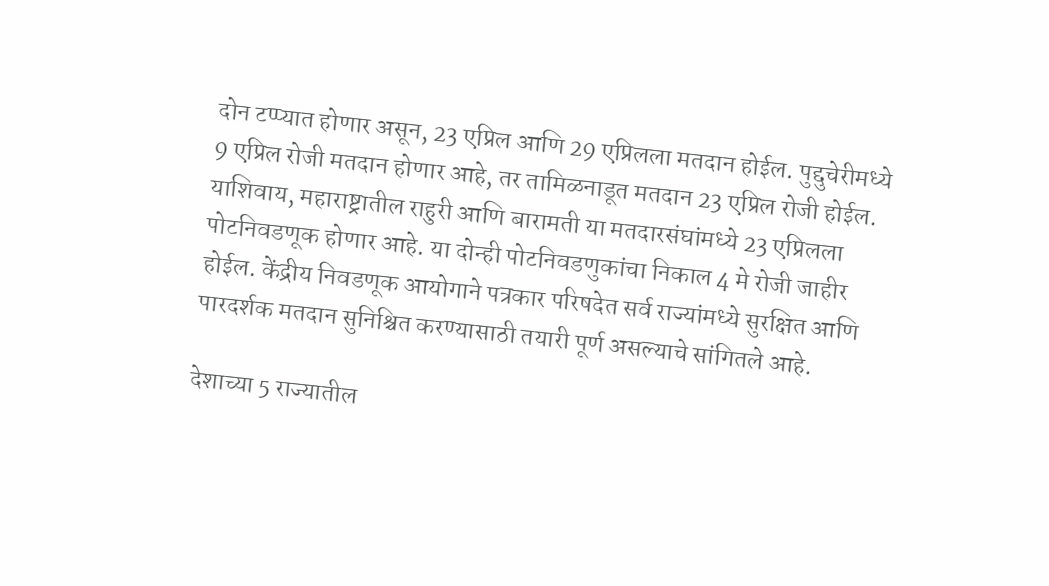दोन टप्प्यात होणार असून, 23 एप्रिल आणि 29 एप्रिलला मतदान होईल. पुद्दुचेरीमध्ये 9 एप्रिल रोजी मतदान होणार आहे, तर तामिळनाडूत मतदान 23 एप्रिल रोजी होईल. याशिवाय, महाराष्ट्रातील राहुरी आणि बारामती या मतदारसंघांमध्ये 23 एप्रिलला पोटनिवडणूक होणार आहे. या दोन्ही पोटनिवडणुकांचा निकाल 4 मे रोजी जाहीर होईल. केंद्रीय निवडणूक आयोगाने पत्रकार परिषदेत सर्व राज्यांमध्ये सुरक्षित आणि पारदर्शक मतदान सुनिश्चित करण्यासाठी तयारी पूर्ण असल्याचे सांगितले आहे.

देशाच्या 5 राज्यातील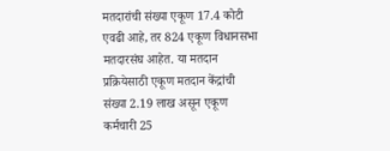मतदारांची संख्या एकूण 17.4 कोटी एवढी आहे, तर 824 एकूण विधानसभा मतदारसंघ आहेत. या मतदान प्रक्रियेसाठी एकूण मतदान केंद्रांची संख्या 2.19 लाख असून एकूण कर्मचारी 25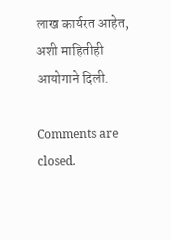लाख कार्यरत आहेत, अशी माहितीही आयोगाने दिली.

Comments are closed.